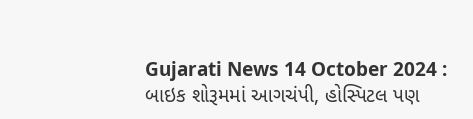Gujarati News 14 October 2024 : બાઇક શોરૂમમાં આગચંપી, હોસ્પિટલ પણ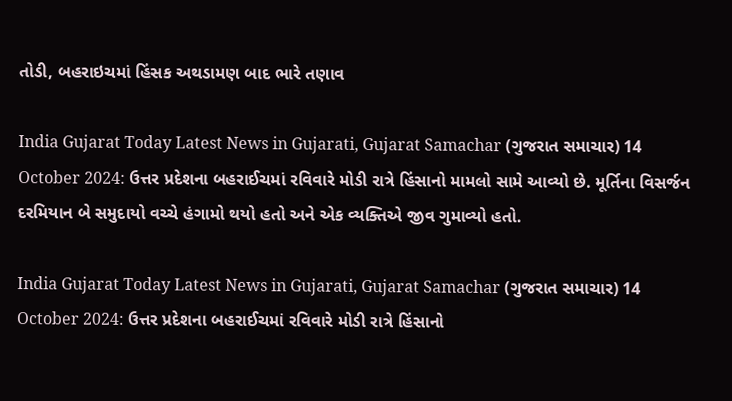તોડી, બહરાઇચમાં હિંસક અથડામણ બાદ ભારે તણાવ

India Gujarat Today Latest News in Gujarati, Gujarat Samachar (ગુજરાત સમાચાર) 14 October 2024: ઉત્તર પ્રદેશના બહરાઈચમાં રવિવારે મોડી રાત્રે હિંસાનો મામલો સામે આવ્યો છે. મૂર્તિના વિસર્જન દરમિયાન બે સમુદાયો વચ્ચે હંગામો થયો હતો અને એક વ્યક્તિએ જીવ ગુમાવ્યો હતો.

India Gujarat Today Latest News in Gujarati, Gujarat Samachar (ગુજરાત સમાચાર) 14 October 2024: ઉત્તર પ્રદેશના બહરાઈચમાં રવિવારે મોડી રાત્રે હિંસાનો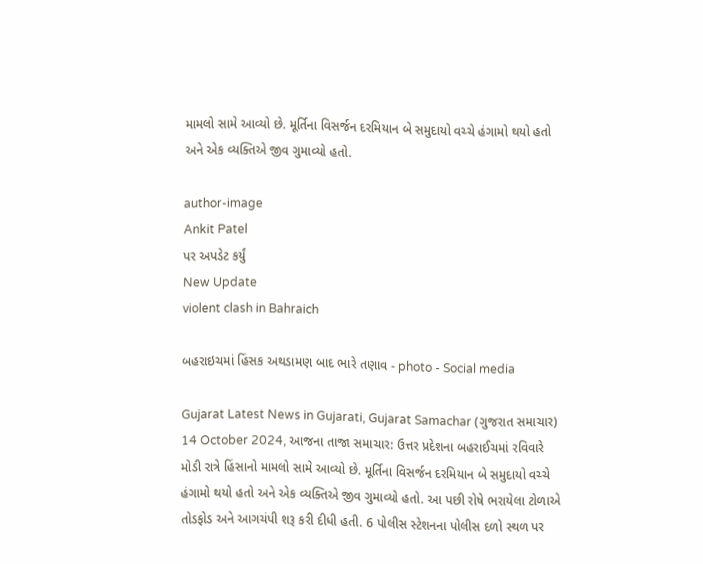મામલો સામે આવ્યો છે. મૂર્તિના વિસર્જન દરમિયાન બે સમુદાયો વચ્ચે હંગામો થયો હતો અને એક વ્યક્તિએ જીવ ગુમાવ્યો હતો.

author-image
Ankit Patel
પર અપડેટ કર્યું
New Update
violent clash in Bahraich

બહરાઇચમાં હિંસક અથડામણ બાદ ભારે તણાવ - photo - Social media

Gujarat Latest News in Gujarati, Gujarat Samachar (ગુજરાત સમાચાર) 14 October 2024, આજના તાજા સમાચાર: ઉત્તર પ્રદેશના બહરાઈચમાં રવિવારે મોડી રાત્રે હિંસાનો મામલો સામે આવ્યો છે. મૂર્તિના વિસર્જન દરમિયાન બે સમુદાયો વચ્ચે હંગામો થયો હતો અને એક વ્યક્તિએ જીવ ગુમાવ્યો હતો. આ પછી રોષે ભરાયેલા ટોળાએ તોડફોડ અને આગચંપી શરૂ કરી દીધી હતી. 6 પોલીસ સ્ટેશનના પોલીસ દળો સ્થળ પર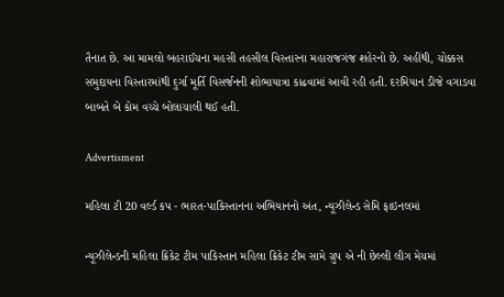તૈનાત છે. આ મામલો બહરાઈચના મહસી તહસીલ વિસ્તારના મહારાજગંજ શહેરનો છે. અહીંથી, ચોક્કસ સમુદાયના વિસ્તારમાંથી દુર્ગા મૂર્તિ વિસર્જનની શોભાયાત્રા કાઢવામાં આવી રહી હતી. દરમિયાન ડીજે વગાડવા બાબતે બે કોમ વચ્ચે બોલાચાલી થઈ હતી.

Advertisment

મહિલા ટી 20 વર્લ્ડ કપ - ભારત-પાકિસ્તાનના અભિયાનનો અંત, ન્યૂઝીલેન્ડ સેમિ ફાઇનલમાં

ન્યૂઝીલેન્ડની મહિલા ક્રિકેટ ટીમ પાકિસ્તાન મહિલા ક્રિકેટ ટીમ સામે ગ્રુપ એ ની છેલ્લી લીગ મેચમાં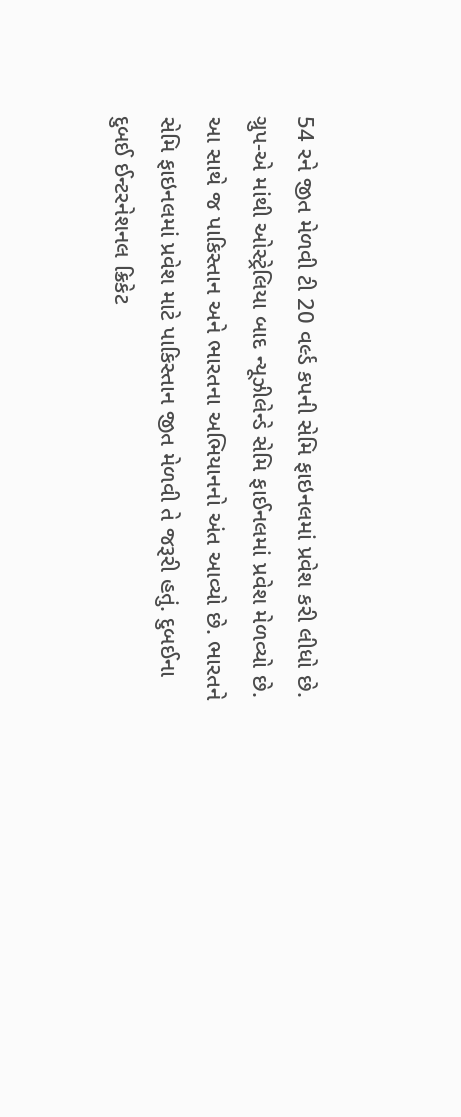54 રને જીત મેળવી ટી 20 વર્લ્ડ કપની સેમિ ફાઇનલમાં પ્રવેશ કરી લીધો છે. ગ્રુપ-એ માંથી ઓસ્ટ્રેલિયા બાદ ન્યૂઝીલેન્ડે સેમિ ફાઈનલમાં પ્રવેશ મેળવ્યો છે. આ સાથે જ પાકિસ્તાન અને ભારતના અભિયાનનો અંત આવ્યો છે. ભારતને સેમિ ફાઇનલમાં પ્રવેશ માટે પાકિસ્તાન જીત મેળવી તે જરૂરી હતું. દુબઈના દુબઈ ઈન્ટરનેશનલ ક્રિકેટ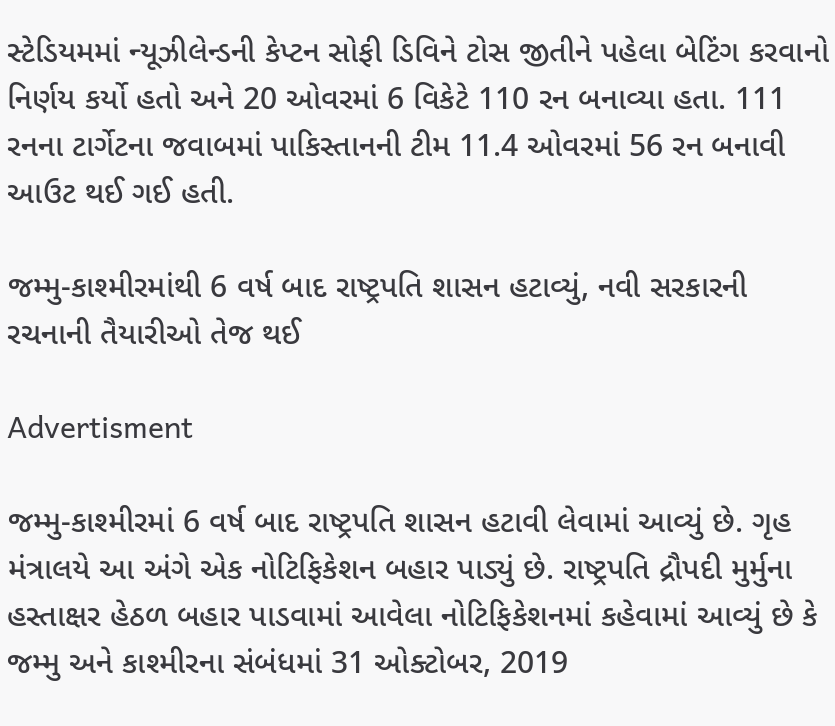સ્ટેડિયમમાં ન્યૂઝીલેન્ડની કેપ્ટન સોફી ડિવિને ટોસ જીતીને પહેલા બેટિંગ કરવાનો નિર્ણય કર્યો હતો અને 20 ઓવરમાં 6 વિકેટે 110 રન બનાવ્યા હતા. 111 રનના ટાર્ગેટના જવાબમાં પાકિસ્તાનની ટીમ 11.4 ઓવરમાં 56 રન બનાવી આઉટ થઈ ગઈ હતી.

જમ્મુ-કાશ્મીરમાંથી 6 વર્ષ બાદ રાષ્ટ્રપતિ શાસન હટાવ્યું, નવી સરકારની રચનાની તૈયારીઓ તેજ થઈ

Advertisment

જમ્મુ-કાશ્મીરમાં 6 વર્ષ બાદ રાષ્ટ્રપતિ શાસન હટાવી લેવામાં આવ્યું છે. ગૃહ મંત્રાલયે આ અંગે એક નોટિફિકેશન બહાર પાડ્યું છે. રાષ્ટ્રપતિ દ્રૌપદી મુર્મુના હસ્તાક્ષર હેઠળ બહાર પાડવામાં આવેલા નોટિફિકેશનમાં કહેવામાં આવ્યું છે કે જમ્મુ અને કાશ્મીરના સંબંધમાં 31 ઓક્ટોબર, 2019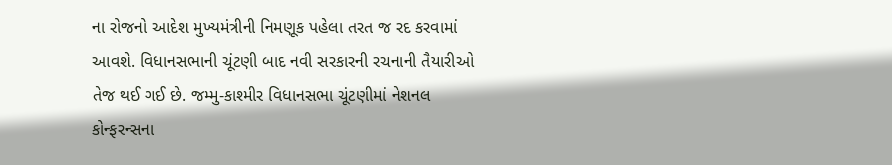ના રોજનો આદેશ મુખ્યમંત્રીની નિમણૂક પહેલા તરત જ રદ કરવામાં આવશે. વિધાનસભાની ચૂંટણી બાદ નવી સરકારની રચનાની તૈયારીઓ તેજ થઈ ગઈ છે. જમ્મુ-કાશ્મીર વિધાનસભા ચૂંટણીમાં નેશનલ કોન્ફરન્સના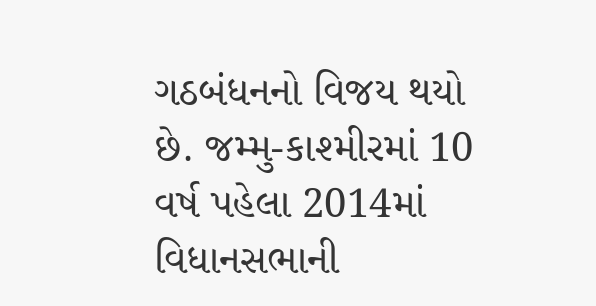ગઠબંધનનો વિજય થયો છે. જમ્મુ-કાશ્મીરમાં 10 વર્ષ પહેલા 2014માં વિધાનસભાની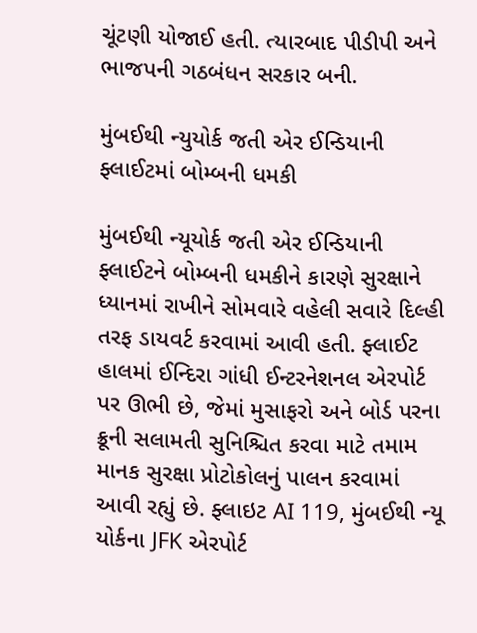ચૂંટણી યોજાઈ હતી. ત્યારબાદ પીડીપી અને ભાજપની ગઠબંધન સરકાર બની.

મુંબઈથી ન્યુયોર્ક જતી એર ઈન્ડિયાની ફ્લાઈટમાં બોમ્બની ધમકી

મુંબઈથી ન્યૂયોર્ક જતી એર ઈન્ડિયાની ફ્લાઈટને બોમ્બની ધમકીને કારણે સુરક્ષાને ધ્યાનમાં રાખીને સોમવારે વહેલી સવારે દિલ્હી તરફ ડાયવર્ટ કરવામાં આવી હતી. ફ્લાઈટ હાલમાં ઈન્દિરા ગાંધી ઈન્ટરનેશનલ એરપોર્ટ પર ઊભી છે, જેમાં મુસાફરો અને બોર્ડ પરના ક્રૂની સલામતી સુનિશ્ચિત કરવા માટે તમામ માનક સુરક્ષા પ્રોટોકોલનું પાલન કરવામાં આવી રહ્યું છે. ફ્લાઇટ AI 119, મુંબઈથી ન્યૂ યોર્કના JFK એરપોર્ટ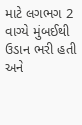માટે લગભગ 2 વાગ્યે મુંબઈથી ઉડાન ભરી હતી અને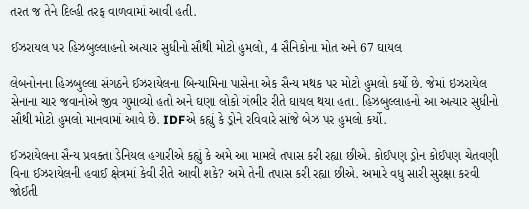તરત જ તેને દિલ્હી તરફ વાળવામાં આવી હતી.

ઈઝરાયલ પર હિઝબુલ્લાહનો અત્યાર સુધીનો સૌથી મોટો હુમલો, 4 સૈનિકોના મોત અને 67 ઘાયલ

લેબનોનના હિઝબુલ્લા સંગઠને ઈઝરાયેલના બિન્યામિના પાસેના એક સૈન્ય મથક પર મોટો હુમલો કર્યો છે. જેમાં ઇઝરાયેલ સેનાના ચાર જવાનોએ જીવ ગુમાવ્યો હતો અને ઘણા લોકો ગંભીર રીતે ઘાયલ થયા હતા. હિઝબુલ્લાહનો આ અત્યાર સુધીનો સૌથી મોટો હુમલો માનવામાં આવે છે. IDFએ કહ્યું કે ડ્રોને રવિવારે સાંજે બેઝ પર હુમલો કર્યો.

ઈઝરાયેલના સૈન્ય પ્રવક્તા ડેનિયલ હગારીએ કહ્યું કે અમે આ મામલે તપાસ કરી રહ્યા છીએ. કોઈપણ ડ્રોન કોઈપણ ચેતવણી વિના ઈઝરાયેલની હવાઈ ક્ષેત્રમાં કેવી રીતે આવી શકે? અમે તેની તપાસ કરી રહ્યા છીએ. અમારે વધુ સારી સુરક્ષા કરવી જોઈતી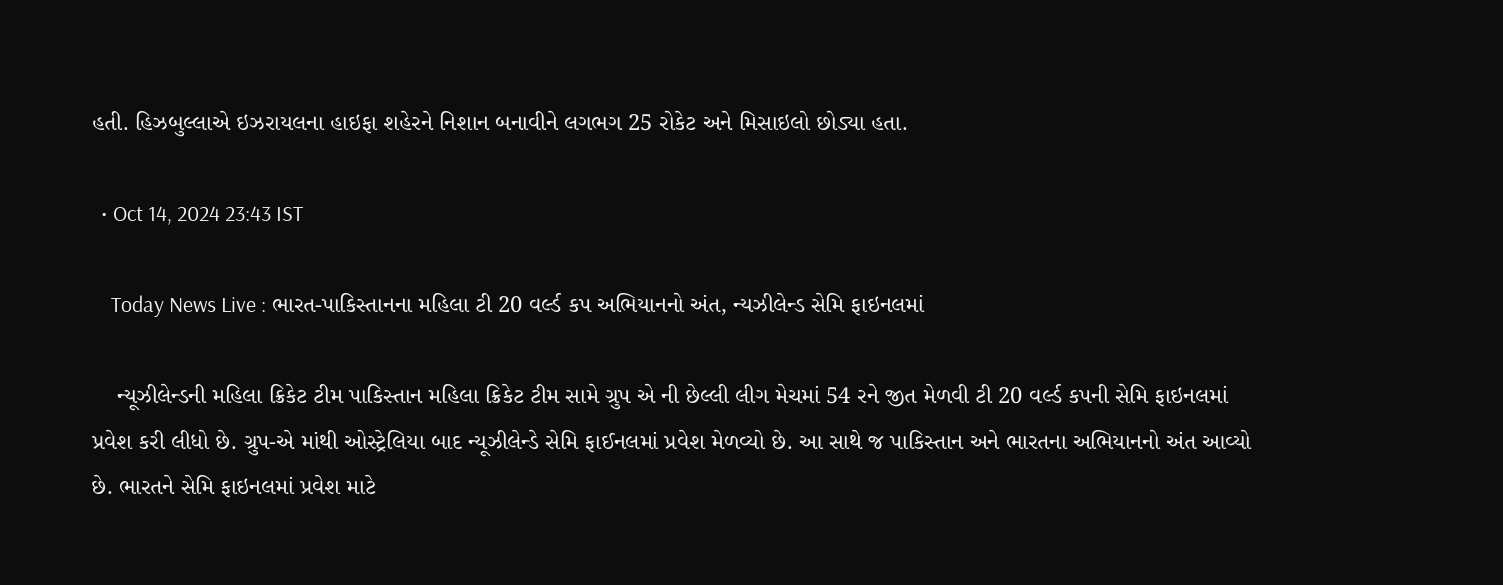હતી. હિઝબુલ્લાએ ઇઝરાયલના હાઇફા શહેરને નિશાન બનાવીને લગભગ 25 રોકેટ અને મિસાઇલો છોડ્યા હતા.

  • Oct 14, 2024 23:43 IST

    Today News Live : ભારત-પાકિસ્તાનના મહિલા ટી 20 વર્લ્ડ કપ અભિયાનનો અંત, ન્યઝીલેન્ડ સેમિ ફાઇનલમાં

    ન્યૂઝીલેન્ડની મહિલા ક્રિકેટ ટીમ પાકિસ્તાન મહિલા ક્રિકેટ ટીમ સામે ગ્રુપ એ ની છેલ્લી લીગ મેચમાં 54 રને જીત મેળવી ટી 20 વર્લ્ડ કપની સેમિ ફાઇનલમાં પ્રવેશ કરી લીધો છે. ગ્રુપ-એ માંથી ઓસ્ટ્રેલિયા બાદ ન્યૂઝીલેન્ડે સેમિ ફાઈનલમાં પ્રવેશ મેળવ્યો છે. આ સાથે જ પાકિસ્તાન અને ભારતના અભિયાનનો અંત આવ્યો છે. ભારતને સેમિ ફાઇનલમાં પ્રવેશ માટે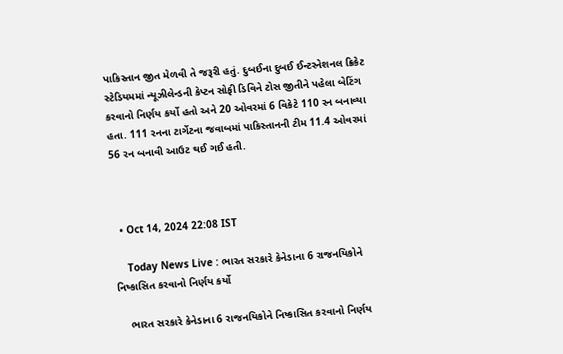પાકિસ્તાન જીત મેળવી તે જરૂરી હતું. દુબઈના દુબઈ ઈન્ટરનેશનલ ક્રિકેટ સ્ટેડિયમમાં ન્યૂઝીલેન્ડની કેપ્ટન સોફી ડિવિને ટોસ જીતીને પહેલા બેટિંગ કરવાનો નિર્ણય કર્યો હતો અને 20 ઓવરમાં 6 વિકેટે 110 રન બનાવ્યા હતા. 111 રનના ટાર્ગેટના જવાબમાં પાકિસ્તાનની ટીમ 11.4 ઓવરમાં 56 રન બનાવી આઉટ થઈ ગઈ હતી.



  • Oct 14, 2024 22:08 IST

    Today News Live : ભારત સરકારે કેનેડાના 6 રાજનયિકોને નિષ્કાસિત કરવાનો નિર્ણય કર્યો

    ભારત સરકારે કેનેડાના 6 રાજનયિકોને નિષ્કાસિત કરવાનો નિર્ણય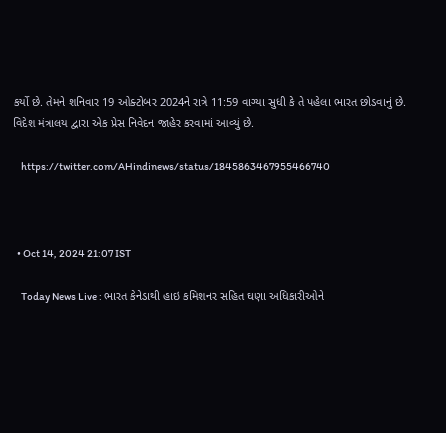કર્યો છે. તેમને શનિવાર 19 ઓક્ટોબર 2024ને રાત્રે 11:59 વાગ્યા સુધી કે તે પહેલા ભારત છોડવાનું છે. વિદેશ મંત્રાલય દ્વારા એક પ્રેસ નિવેદન જાહેર કરવામાં આવ્યું છે.

    https://twitter.com/AHindinews/status/1845863467955466740



  • Oct 14, 2024 21:07 IST

    Today News Live : ભારત કેનેડાથી હાઇ કમિશનર સહિત ઘણા અધિકારીઓને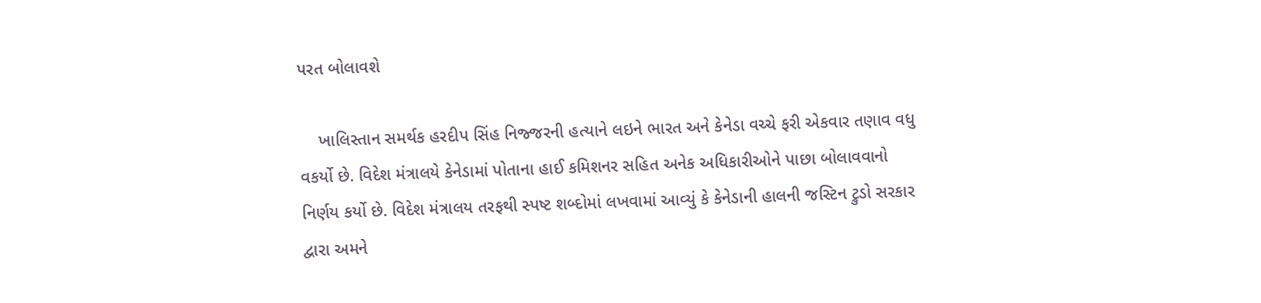પરત બોલાવશે

    ખાલિસ્તાન સમર્થક હરદીપ સિંહ નિજ્જરની હત્યાને લઇને ભારત અને કેનેડા વચ્ચે ફરી એકવાર તણાવ વધુ વકર્યો છે. વિદેશ મંત્રાલયે કેનેડામાં પોતાના હાઈ કમિશનર સહિત અનેક અધિકારીઓને પાછા બોલાવવાનો નિર્ણય કર્યો છે. વિદેશ મંત્રાલય તરફથી સ્પષ્ટ શબ્દોમાં લખવામાં આવ્યું કે કેનેડાની હાલની જસ્ટિન ટ્રુડો સરકાર દ્વારા અમને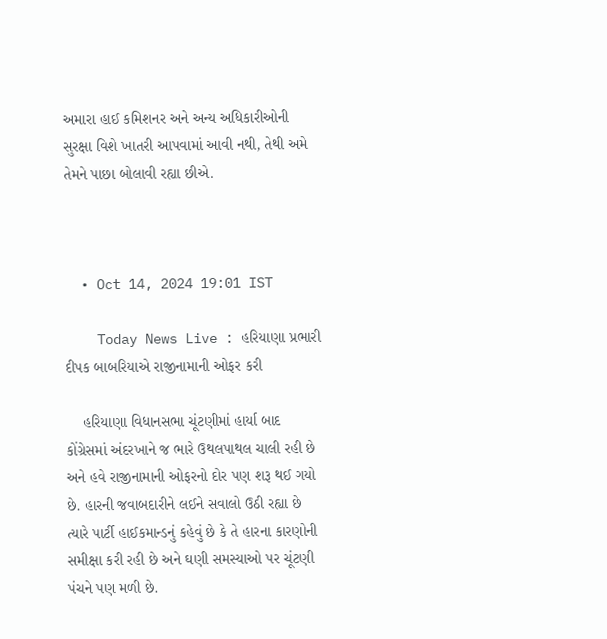અમારા હાઈ કમિશનર અને અન્ય અધિકારીઓની સુરક્ષા વિશે ખાતરી આપવામાં આવી નથી, તેથી અમે તેમને પાછા બોલાવી રહ્યા છીએ.



  • Oct 14, 2024 19:01 IST

    Today News Live : હરિયાણા પ્રભારી દીપક બાબરિયાએ રાજીનામાની ઓફર કરી

    હરિયાણા વિધાનસભા ચૂંટણીમાં હાર્યા બાદ કોંગ્રેસમાં અંદરખાને જ ભારે ઉથલપાથલ ચાલી રહી છે અને હવે રાજીનામાની ઓફરનો દોર પણ શરૂ થઈ ગયો છે. હારની જવાબદારીને લઈને સવાલો ઉઠી રહ્યા છે ત્યારે પાર્ટી હાઈકમાન્ડનું કહેવું છે કે તે હારના કારણોની સમીક્ષા કરી રહી છે અને ઘણી સમસ્યાઓ પર ચૂંટણી પંચને પણ મળી છે.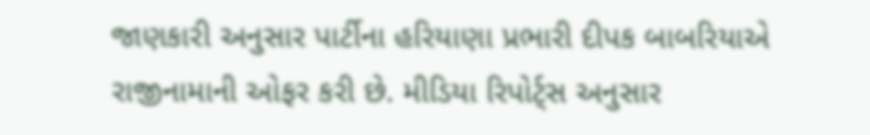જાણકારી અનુસાર પાર્ટીના હરિયાણા પ્રભારી દીપક બાબરિયાએ રાજીનામાની ઓફર કરી છે. મીડિયા રિપોર્ટ્સ અનુસાર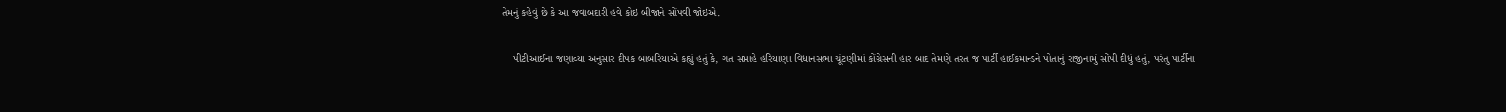તેમનું કહેવું છે કે આ જવાબદારી હવે કોઇ બીજાને સોંપવી જોઇએ.

    પીટીઆઈના જણાવ્યા અનુસાર દીપક બાબરિયાએ કહ્યું હતું કે, ગત સપ્તાહે હરિયાણા વિધાનસભા ચૂંટણીમાં કોંગ્રેસની હાર બાદ તેમણે તરત જ પાર્ટી હાઈકમાન્ડને પોતાનું રાજીનામું સોંપી દીધું હતું, પરંતુ પાર્ટીના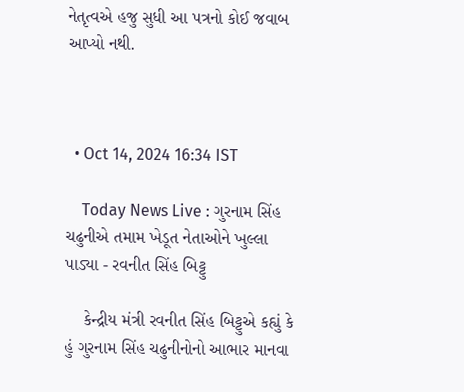નેતૃત્વએ હજુ સુધી આ પત્રનો કોઈ જવાબ આપ્યો નથી.



  • Oct 14, 2024 16:34 IST

    Today News Live : ગુરનામ સિંહ ચઢુનીએ તમામ ખેડૂત નેતાઓને ખુલ્લા પાડ્યા - રવનીત સિંહ બિટ્ટુ

    કેન્દ્રીય મંત્રી રવનીત સિંહ બિટ્ટુએ કહ્યું કે હું ગુરનામ સિંહ ચઢુનીનોનો આભાર માનવા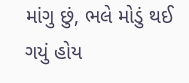માંગુ છું, ભલે મોડું થઈ ગયું હોય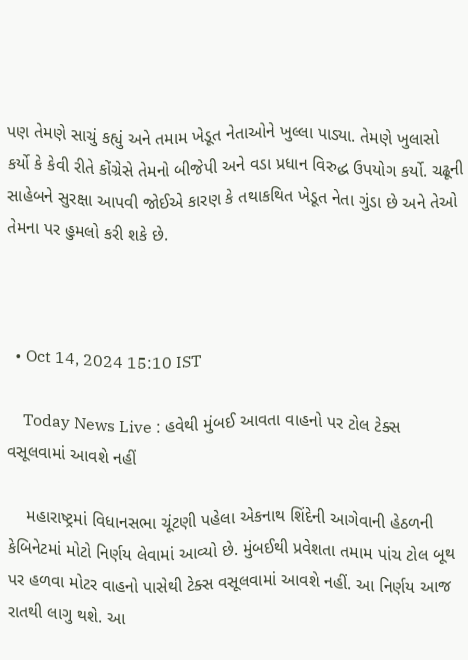પણ તેમણે સાચું કહ્યું અને તમામ ખેડૂત નેતાઓને ખુલ્લા પાડ્યા. તેમણે ખુલાસો કર્યો કે કેવી રીતે કોંગ્રેસે તેમનો બીજેપી અને વડા પ્રધાન વિરુદ્ધ ઉપયોગ કર્યો. ચઢૂની સાહેબને સુરક્ષા આપવી જોઈએ કારણ કે તથાકથિત ખેડૂત નેતા ગુંડા છે અને તેઓ તેમના પર હુમલો કરી શકે છે.



  • Oct 14, 2024 15:10 IST

    Today News Live : હવેથી મુંબઈ આવતા વાહનો પર ટોલ ટેક્સ વસૂલવામાં આવશે નહીં

    મહારાષ્ટ્રમાં વિધાનસભા ચૂંટણી પહેલા એકનાથ શિંદેની આગેવાની હેઠળની કેબિનેટમાં મોટો નિર્ણય લેવામાં આવ્યો છે. મુંબઈથી પ્રવેશતા તમામ પાંચ ટોલ બૂથ પર હળવા મોટર વાહનો પાસેથી ટેક્સ વસૂલવામાં આવશે નહીં. આ નિર્ણય આજ રાતથી લાગુ થશે. આ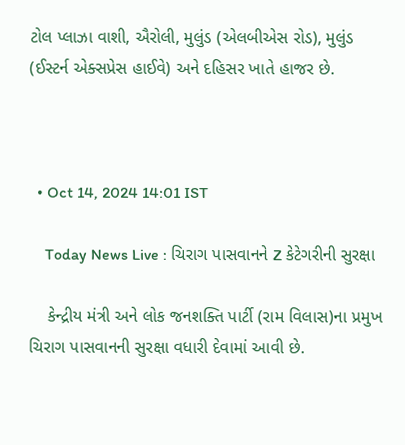ટોલ પ્લાઝા વાશી, ઐરોલી, મુલુંડ (એલબીએસ રોડ), મુલુંડ (ઈસ્ટર્ન એક્સપ્રેસ હાઈવે) અને દહિસર ખાતે હાજર છે.



  • Oct 14, 2024 14:01 IST

    Today News Live : ચિરાગ પાસવાનને Z કેટેગરીની સુરક્ષા

    કેન્દ્રીય મંત્રી અને લોક જનશક્તિ પાર્ટી (રામ વિલાસ)ના પ્રમુખ ચિરાગ પાસવાનની સુરક્ષા વધારી દેવામાં આવી છે.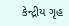કેન્દ્રીય ગૃહ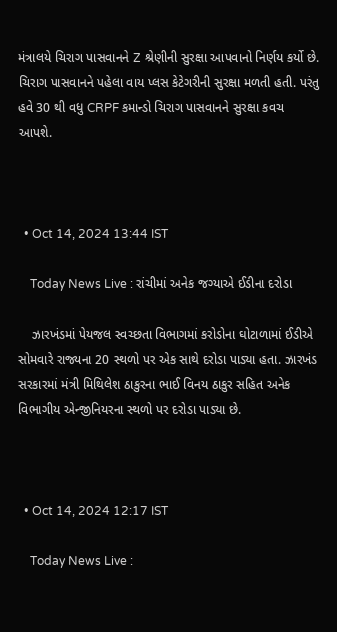મંત્રાલયે ચિરાગ પાસવાનને Z શ્રેણીની સુરક્ષા આપવાનો નિર્ણય કર્યો છે. ચિરાગ પાસવાનને પહેલા વાય પ્લસ કેટેગરીની સુરક્ષા મળતી હતી. પરંતુ હવે 30 થી વધુ CRPF કમાન્ડો ચિરાગ પાસવાનને સુરક્ષા કવચ આપશે.



  • Oct 14, 2024 13:44 IST

    Today News Live : રાંચીમાં અનેક જગ્યાએ ઈડીના દરોડા

    ઝારખંડમાં પેયજલ સ્વચ્છતા વિભાગમાં કરોડોના ઘોટાળામાં ઈડીએ સોમવારે રાજ્યના 20 સ્થળો પર એક સાથે દરોડા પાડ્યા હતા. ઝારખંડ સરકારમાં મંત્રી મિથિલેશ ઠાકુરના ભાઈ વિનય ઠાકુર સહિત અનેક વિભાગીય એન્જીનિયરના સ્થળો પર દરોડા પાડ્યા છે.



  • Oct 14, 2024 12:17 IST

    Today News Live :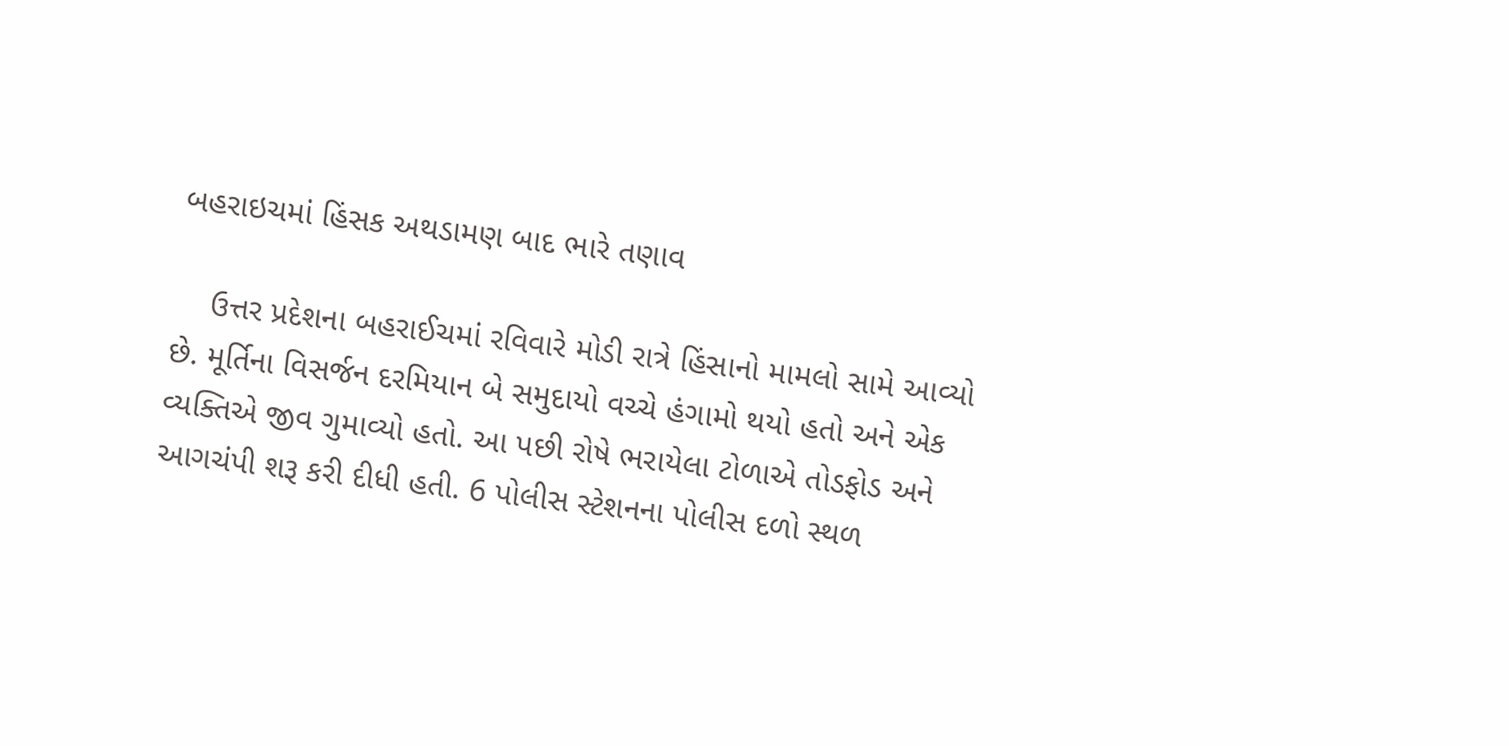બહરાઇચમાં હિંસક અથડામણ બાદ ભારે તણાવ

    ઉત્તર પ્રદેશના બહરાઈચમાં રવિવારે મોડી રાત્રે હિંસાનો મામલો સામે આવ્યો છે. મૂર્તિના વિસર્જન દરમિયાન બે સમુદાયો વચ્ચે હંગામો થયો હતો અને એક વ્યક્તિએ જીવ ગુમાવ્યો હતો. આ પછી રોષે ભરાયેલા ટોળાએ તોડફોડ અને આગચંપી શરૂ કરી દીધી હતી. 6 પોલીસ સ્ટેશનના પોલીસ દળો સ્થળ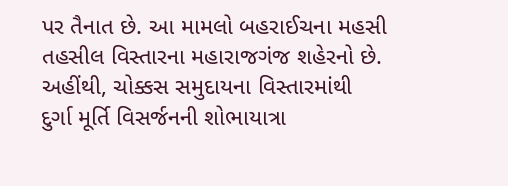પર તૈનાત છે. આ મામલો બહરાઈચના મહસી તહસીલ વિસ્તારના મહારાજગંજ શહેરનો છે. અહીંથી, ચોક્કસ સમુદાયના વિસ્તારમાંથી દુર્ગા મૂર્તિ વિસર્જનની શોભાયાત્રા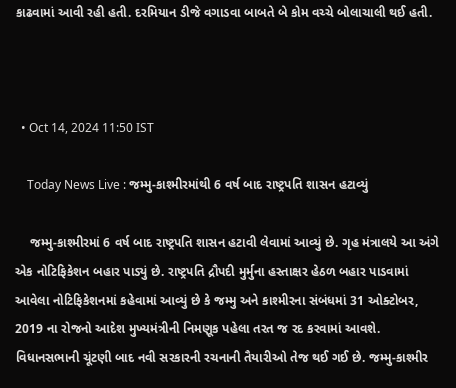કાઢવામાં આવી રહી હતી. દરમિયાન ડીજે વગાડવા બાબતે બે કોમ વચ્ચે બોલાચાલી થઈ હતી.



  • Oct 14, 2024 11:50 IST

    Today News Live : જમ્મુ-કાશ્મીરમાંથી 6 વર્ષ બાદ રાષ્ટ્રપતિ શાસન હટાવ્યું

    જમ્મુ-કાશ્મીરમાં 6 વર્ષ બાદ રાષ્ટ્રપતિ શાસન હટાવી લેવામાં આવ્યું છે. ગૃહ મંત્રાલયે આ અંગે એક નોટિફિકેશન બહાર પાડ્યું છે. રાષ્ટ્રપતિ દ્રૌપદી મુર્મુના હસ્તાક્ષર હેઠળ બહાર પાડવામાં આવેલા નોટિફિકેશનમાં કહેવામાં આવ્યું છે કે જમ્મુ અને કાશ્મીરના સંબંધમાં 31 ઓક્ટોબર, 2019 ના રોજનો આદેશ મુખ્યમંત્રીની નિમણૂક પહેલા તરત જ રદ કરવામાં આવશે. વિધાનસભાની ચૂંટણી બાદ નવી સરકારની રચનાની તૈયારીઓ તેજ થઈ ગઈ છે. જમ્મુ-કાશ્મીર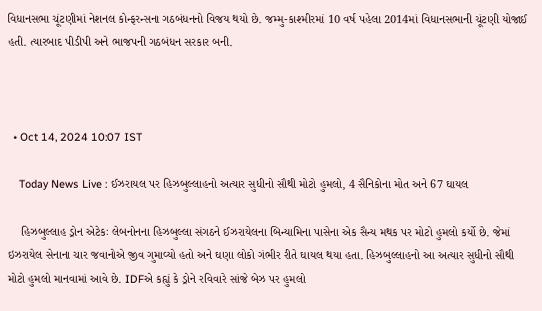વિધાનસભા ચૂંટણીમાં નેશનલ કોન્ફરન્સના ગઠબંધનનો વિજય થયો છે. જમ્મુ-કાશ્મીરમાં 10 વર્ષ પહેલા 2014માં વિધાનસભાની ચૂંટણી યોજાઈ હતી. ત્યારબાદ પીડીપી અને ભાજપની ગઠબંધન સરકાર બની.



  • Oct 14, 2024 10:07 IST

    Today News Live : ઈઝરાયલ પર હિઝબુલ્લાહનો અત્યાર સુધીનો સૌથી મોટો હુમલો, 4 સૈનિકોના મોત અને 67 ઘાયલ

    હિઝબુલ્લાહ ડ્રોન એટેકઃ લેબનોનના હિઝબુલ્લા સંગઠને ઈઝરાયેલના બિન્યામિના પાસેના એક સૈન્ય મથક પર મોટો હુમલો કર્યો છે. જેમાં ઇઝરાયેલ સેનાના ચાર જવાનોએ જીવ ગુમાવ્યો હતો અને ઘણા લોકો ગંભીર રીતે ઘાયલ થયા હતા. હિઝબુલ્લાહનો આ અત્યાર સુધીનો સૌથી મોટો હુમલો માનવામાં આવે છે. IDFએ કહ્યું કે ડ્રોને રવિવારે સાંજે બેઝ પર હુમલો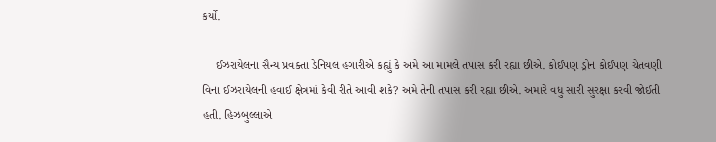કર્યો.

    ઈઝરાયેલના સૈન્ય પ્રવક્તા ડેનિયલ હગારીએ કહ્યું કે અમે આ મામલે તપાસ કરી રહ્યા છીએ. કોઈપણ ડ્રોન કોઈપણ ચેતવણી વિના ઈઝરાયેલની હવાઈ ક્ષેત્રમાં કેવી રીતે આવી શકે? અમે તેની તપાસ કરી રહ્યા છીએ. અમારે વધુ સારી સુરક્ષા કરવી જોઈતી હતી. હિઝબુલ્લાએ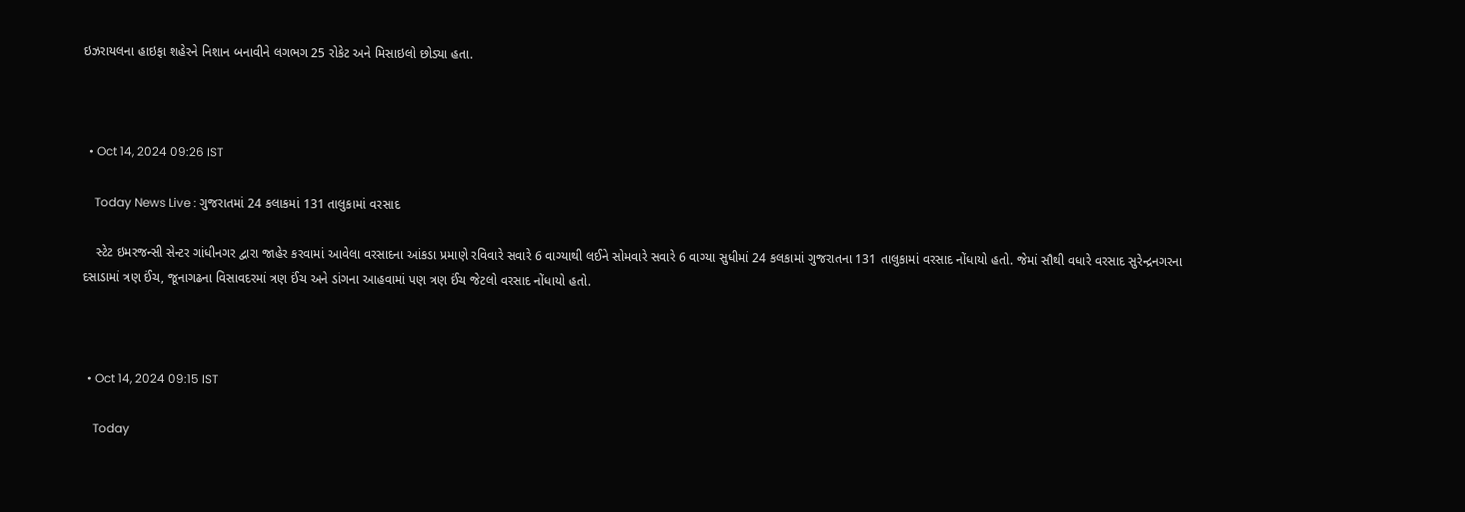ઇઝરાયલના હાઇફા શહેરને નિશાન બનાવીને લગભગ 25 રોકેટ અને મિસાઇલો છોડ્યા હતા.



  • Oct 14, 2024 09:26 IST

    Today News Live : ગુજરાતમાં 24 કલાકમાં 131 તાલુકામાં વરસાદ

    સ્ટેટ ઇમરજન્સી સેન્ટર ગાંધીનગર દ્વારા જાહેર કરવામાં આવેલા વરસાદના આંકડા પ્રમાણે રવિવારે સવારે 6 વાગ્યાથી લઈને સોમવારે સવારે 6 વાગ્યા સુધીમાં 24 કલકામાં ગુજરાતના 131 તાલુકામાં વરસાદ નોંધાયો હતો. જેમાં સૌથી વધારે વરસાદ સુરેન્દ્રનગરના દસાડામાં ત્રણ ઈંચ, જૂનાગઢના વિસાવદરમાં ત્રણ ઈંચ અને ડાંગના આહવામાં પણ ત્રણ ઈંચ જેટલો વરસાદ નોંધાયો હતો.



  • Oct 14, 2024 09:15 IST

    Today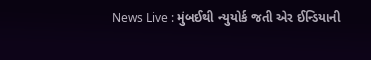News Live : મુંબઈથી ન્યુયોર્ક જતી એર ઈન્ડિયાની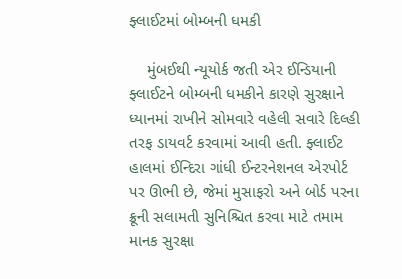ફ્લાઈટમાં બોમ્બની ધમકી

    મુંબઈથી ન્યૂયોર્ક જતી એર ઈન્ડિયાની ફ્લાઈટને બોમ્બની ધમકીને કારણે સુરક્ષાને ધ્યાનમાં રાખીને સોમવારે વહેલી સવારે દિલ્હી તરફ ડાયવર્ટ કરવામાં આવી હતી. ફ્લાઈટ હાલમાં ઈન્દિરા ગાંધી ઈન્ટરનેશનલ એરપોર્ટ પર ઊભી છે, જેમાં મુસાફરો અને બોર્ડ પરના ક્રૂની સલામતી સુનિશ્ચિત કરવા માટે તમામ માનક સુરક્ષા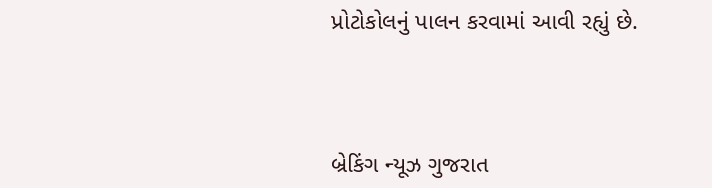પ્રોટોકોલનું પાલન કરવામાં આવી રહ્યું છે.



બ્રેકિંગ ન્યૂઝ ગુજરાત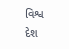વિશ્વ દેશ